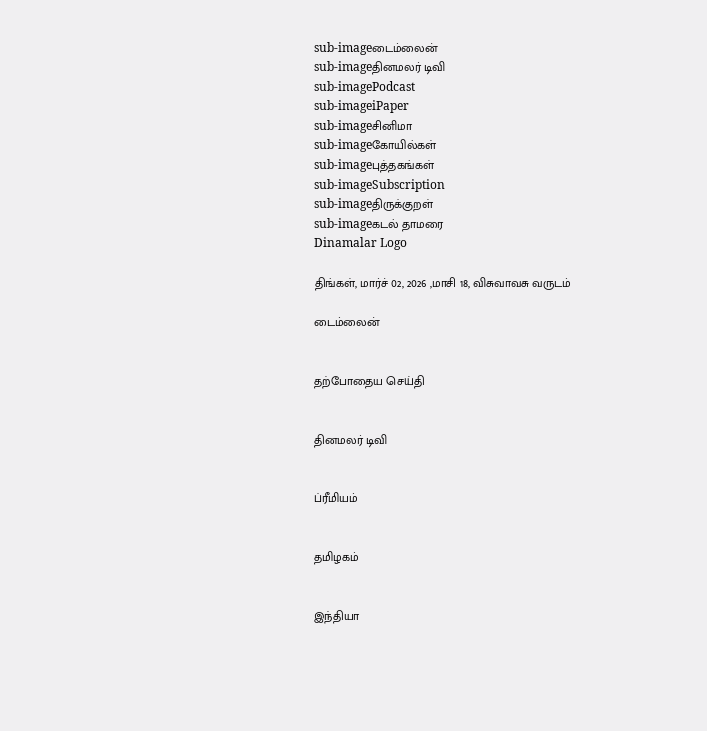sub-imageடைம்லைன்
sub-imageதினமலர் டிவி
sub-imagePodcast
sub-imageiPaper
sub-imageசினிமா
sub-imageகோயில்கள்
sub-imageபுத்தகங்கள்
sub-imageSubscription
sub-imageதிருக்குறள்
sub-imageகடல் தாமரை
Dinamalar Logo

திங்கள், மார்ச் 02, 2026 ,மாசி 18, விசுவாவசு வருடம்

டைம்லைன்


தற்போதைய செய்தி


தினமலர் டிவி


ப்ரீமியம்


தமிழகம்


இந்தியா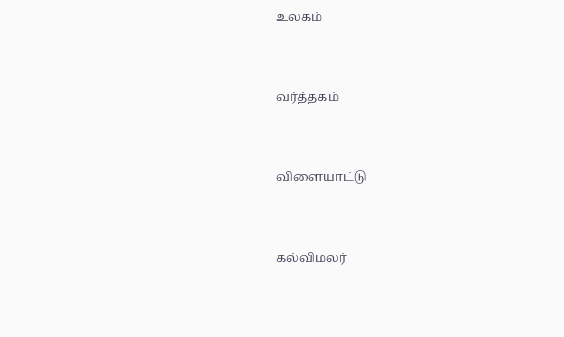உலகம்


வர்த்தகம்


விளையாட்டு


கல்விமலர்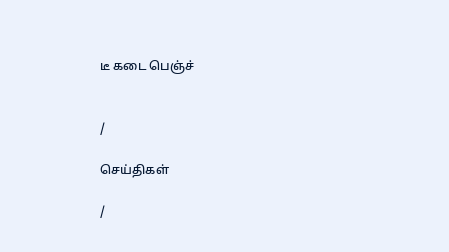டீ கடை பெஞ்ச்


/

செய்திகள்

/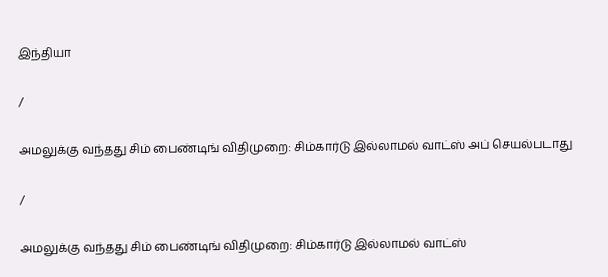இந்தியா

/

அமலுக்கு வந்தது சிம் பைண்டிங் விதிமுறை: சிம்கார்டு இல்லாமல் வாட்ஸ் அப் செயல்படாது

/

அமலுக்கு வந்தது சிம் பைண்டிங் விதிமுறை: சிம்கார்டு இல்லாமல் வாட்ஸ்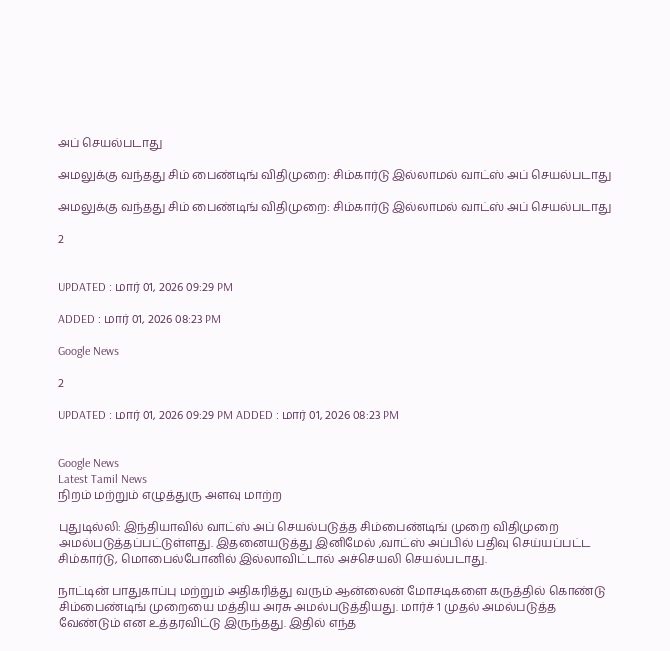அப் செயல்படாது

அமலுக்கு வந்தது சிம் பைண்டிங் விதிமுறை: சிம்கார்டு இல்லாமல் வாட்ஸ் அப் செயல்படாது

அமலுக்கு வந்தது சிம் பைண்டிங் விதிமுறை: சிம்கார்டு இல்லாமல் வாட்ஸ் அப் செயல்படாது

2


UPDATED : மார் 01, 2026 09:29 PM

ADDED : மார் 01, 2026 08:23 PM

Google News

2

UPDATED : மார் 01, 2026 09:29 PM ADDED : மார் 01, 2026 08:23 PM


Google News
Latest Tamil News
நிறம் மற்றும் எழுத்துரு அளவு மாற்ற

புதுடில்லி: இந்தியாவில் வாட்ஸ் அப் செயல்படுத்த சிம்பைண்டிங் முறை விதிமுறை அமல்படுத்தப்பட்டுள்ளது. இதனையடுத்து இனிமேல் ,வாட்ஸ் அப்பில் பதிவு செய்யப்பட்ட சிம்கார்டு, மொபைல்போனில் இல்லாவிட்டால் அச்செயலி செயல்படாது.

நாட்டின் பாதுகாப்பு மற்றும் அதிகரித்து வரும் ஆன்லைன் மோசடிகளை கருத்தில் கொண்டு சிம்பைண்டிங் முறையை மத்திய அரசு அமல்படுத்தியது. மார்ச் 1 முதல் அமல்படுத்த வேண்டும் என உத்தரவிட்டு இருந்தது. இதில் எந்த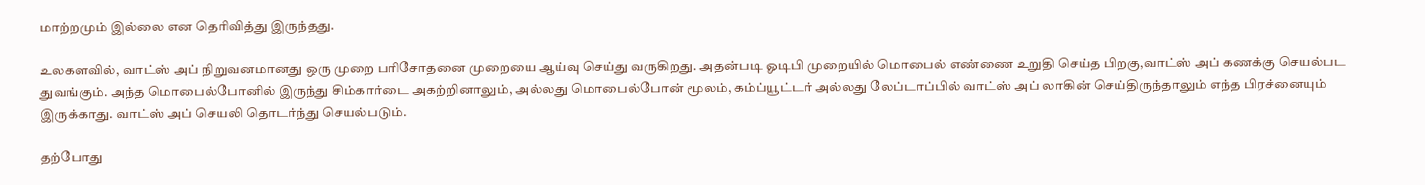மாற்றமும் இல்லை என தெரிவித்து இருந்தது.

உலகளவில், வாட்ஸ் அப் நிறுவனமானது ஒரு முறை பரிசோதனை முறையை ஆய்வு செய்து வருகிறது. அதன்படி ஓடிபி முறையில் மொபைல் எண்ணை உறுதி செய்த பிறகு,வாட்ஸ் அப் கணக்கு செயல்பட துவங்கும். அந்த மொபைல்போனில் இருந்து சிம்கார்டை அகற்றினாலும், அல்லது மொபைல்போன் மூலம், கம்ப்யூட்டர் அல்லது லேப்டாப்பில் வாட்ஸ் அப் லாகின் செய்திருந்தாலும் எந்த பிரச்னையும் இருக்காது. வாட்ஸ் அப் செயலி தொடர்ந்து செயல்படும்.

தற்போது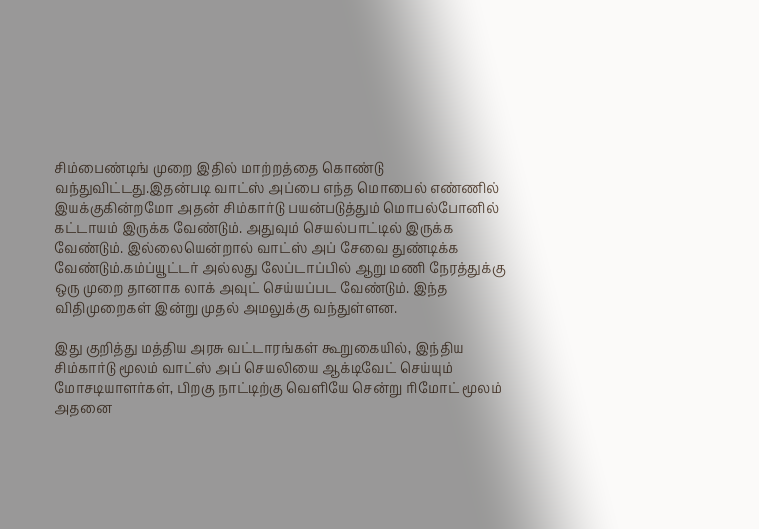சிம்பைண்டிங் முறை இதில் மாற்றத்தை கொண்டு வந்துவிட்டது.இதன்படி வாட்ஸ் அப்பை எந்த மொபைல் எண்ணில் இயக்குகின்றமோ அதன் சிம்கார்டு பயன்படுத்தும் மொபல்போனில் கட்டாயம் இருக்க வேண்டும். அதுவும் செயல்பாட்டில் இருக்க வேண்டும். இல்லையென்றால் வாட்ஸ் அப் சேவை துண்டிக்க வேண்டும்.கம்ப்யூட்டர் அல்லது லேப்டாப்பில் ஆறு மணி நேரத்துக்கு ஒரு முறை தானாக லாக் அவுட் செய்யப்பட வேண்டும். இந்த விதிமுறைகள் இன்று முதல் அமலுக்கு வந்துள்ளன.

இது குறித்து மத்திய அரசு வட்டாரங்கள் கூறுகையில், இந்திய சிம்கார்டு மூலம் வாட்ஸ் அப் செயலியை ஆக்டிவேட் செய்யும் மோசடியாளர்கள், பிறகு நாட்டிற்கு வெளியே சென்று ரிமோட் மூலம் அதனை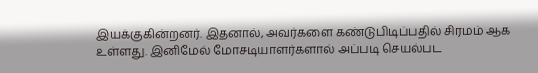இயக்குகின்றனர். இதனால், அவர்களை கண்டுபிடிப்பதில் சிரமம் ஆக உள்ளது. இனிமேல் மோசடியாளர்களால் அப்படி செயல்பட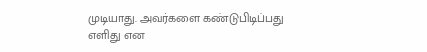முடியாது. அவர்களை கண்டுபிடிப்பது எளிது என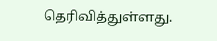தெரிவித்துள்ளது.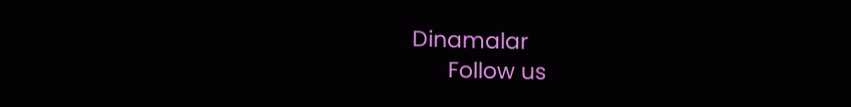Dinamalar
      Follow us